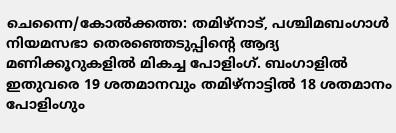ചെന്നൈ/കോൽക്കത്ത: തമിഴ്നാട്, പശ്ചിമബംഗാൾ നിയമസഭാ തെരഞ്ഞെടുപ്പിന്റെ ആദ്യ മണിക്കൂറുകളിൽ മികച്ച പോളിംഗ്. ബംഗാളിൽ ഇതുവരെ 19 ശതമാനവും തമിഴ്നാട്ടിൽ 18 ശതമാനം പോളിംഗും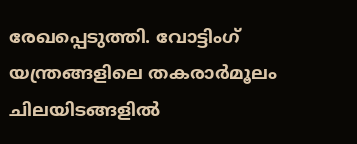രേഖപ്പെടുത്തി. വോട്ടിംഗ് യന്ത്രങ്ങളിലെ തകരാർമൂലം ചിലയിടങ്ങളിൽ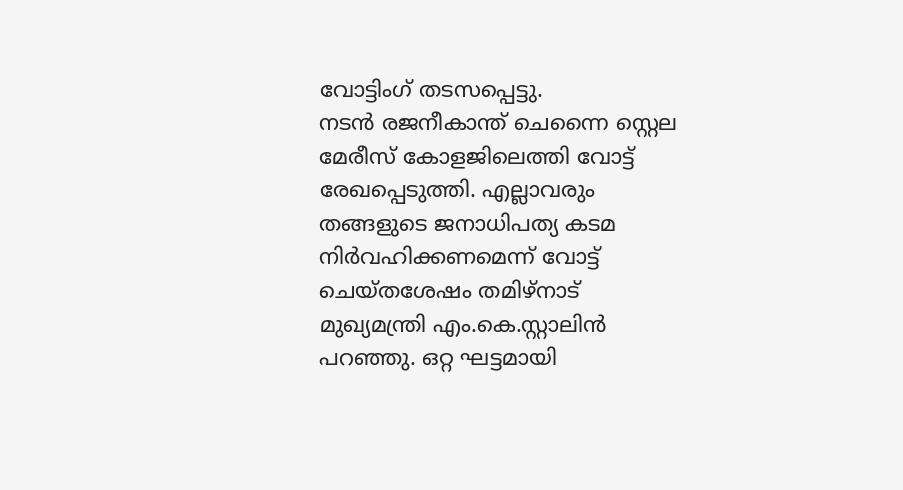വോട്ടിംഗ് തടസപ്പെട്ടു.
നടൻ രജനീകാന്ത് ചെന്നൈ സ്റ്റെല മേരീസ് കോളജിലെത്തി വോട്ട് രേഖപ്പെടുത്തി. എല്ലാവരും തങ്ങളുടെ ജനാധിപത്യ കടമ നിർവഹിക്കണമെന്ന് വോട്ട് ചെയ്തശേഷം തമിഴ്നാട് മുഖ്യമന്ത്രി എം.കെ.സ്റ്റാലിൻ പറഞ്ഞു. ഒറ്റ ഘട്ടമായി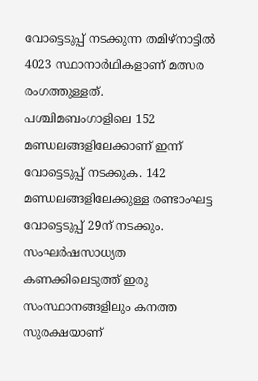വോട്ടെടുപ്പ് നടക്കുന്ന തമിഴ്നാട്ടിൽ 4023 സ്ഥാനാർഥികളാണ് മത്സര രംഗത്തുള്ളത്.
പശ്ചിമബംഗാളിലെ 152 മണ്ഡലങ്ങളിലേക്കാണ് ഇന്ന് വോട്ടെടുപ്പ് നടക്കുക. 142 മണ്ഡലങ്ങളിലേക്കുള്ള രണ്ടാംഘട്ട വോട്ടെടുപ്പ് 29ന് നടക്കും. സംഘർഷസാധ്യത കണക്കിലെടുത്ത് ഇരു സംസ്ഥാനങ്ങളിലും കനത്ത സുരക്ഷയാണ്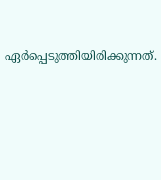ഏർപ്പെടുത്തിയിരിക്കുന്നത്.